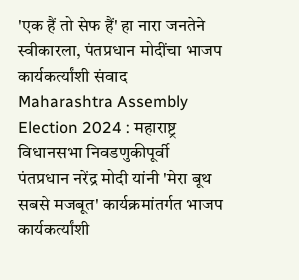'एक हैं तो सेफ हैं' हा नारा जनतेने स्वीकारला, पंतप्रधान मोदींचा भाजप कार्यकर्त्यांशी संवाद
Maharashtra Assembly Election 2024 : महाराष्ट्र विधानसभा निवडणुकीपूर्वी पंतप्रधान नरेंद्र मोदी यांनी 'मेरा बूथ सबसे मजबूत' कार्यक्रमांतर्गत भाजप कार्यकर्त्यांशी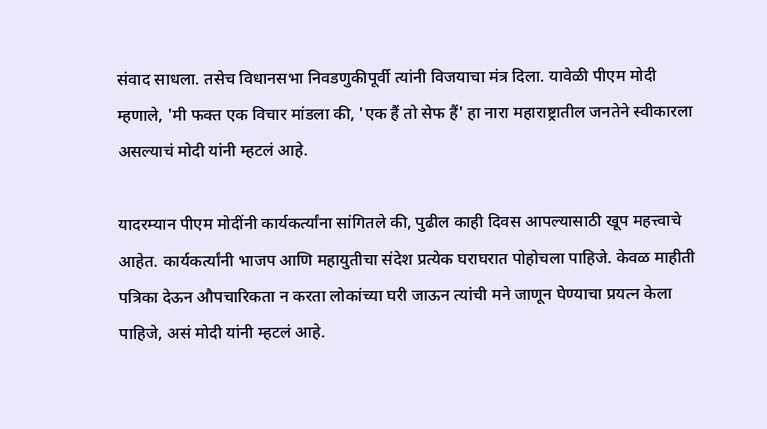संवाद साधला. तसेच विधानसभा निवडणुकीपूर्वी त्यांनी विजयाचा मंत्र दिला. यावेळी पीएम मोदी म्हणाले, 'मी फक्त एक विचार मांडला की, 'एक हैं तो सेफ हैं' हा नारा महाराष्ट्रातील जनतेने स्वीकारला असल्याचं मोदी यांनी म्हटलं आहे.

यादरम्यान पीएम मोदींनी कार्यकर्त्यांना सांगितले की, पुढील काही दिवस आपल्यासाठी खूप महत्त्वाचे आहेत. कार्यकर्त्यांनी भाजप आणि महायुतीचा संदेश प्रत्येक घराघरात पोहोचला पाहिजे. केवळ माहीती पत्रिका देऊन औपचारिकता न करता लोकांच्या घरी जाऊन त्यांची मने जाणून घेण्याचा प्रयत्न केला पाहिजे, असं मोदी यांनी म्हटलं आहे.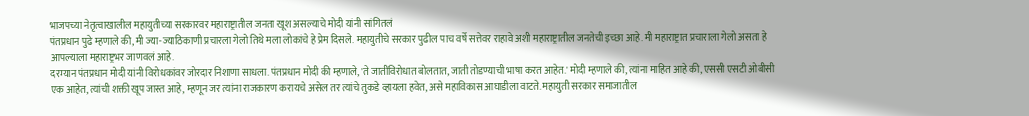भाजपच्या नेतृत्वाखालील महायुतीच्या सरकारवर महाराष्ट्रातील जनता खूश असल्याचे मोदी यांनी सांगितलं
पंतप्रधान पुढे म्हणाले की, मी ज्या-ज्याठिकाणी प्रचारला गेलो तिथे मला लोकांचे हे प्रेम दिसले. महायुतीचे सरकार पुढील पाच वर्षे सत्तेवर राहावे अशी महाराष्ट्रातील जनतेची इच्छा आहे. मी महाराष्ट्रात प्रचाराला गेलो असता हे आपल्याला महाराष्ट्रभर जाणवलं आहे.
दरम्यान पंतप्रधान मोदी यांनी विरोधकांवर जोरदार निशाणा साधला. पंतप्रधान मोदी की म्हणाले, 'ते जातींविरोधात बोलतात, जाती तोडण्याची भाषा करत आहेत.' मोदी म्हणाले की, त्यांना माहित आहे की, एससी एसटी ओबीसी एक आहेत, त्यांची शक्ती खूप जास्त आहे, म्हणून जर त्यांना राजकारण करायचे असेल तर त्यांचे तुकडे व्हायला हवेत, असे महाविकास आघाडीला वाटते. महायुती सरकार समाजातील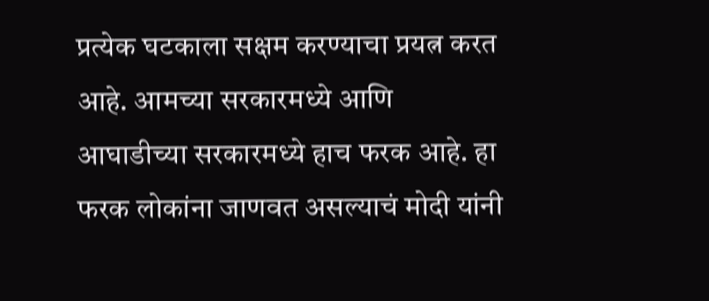प्रत्येक घटकाला सक्षम करण्याचा प्रयत्न करत आहे. आमच्या सरकारमध्ये आणि आघाडीच्या सरकारमध्ये हाच फरक आहे. हा फरक लोकांना जाणवत असल्याचं मोदी यांनी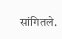सांगितले.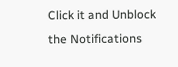Click it and Unblock the Notifications